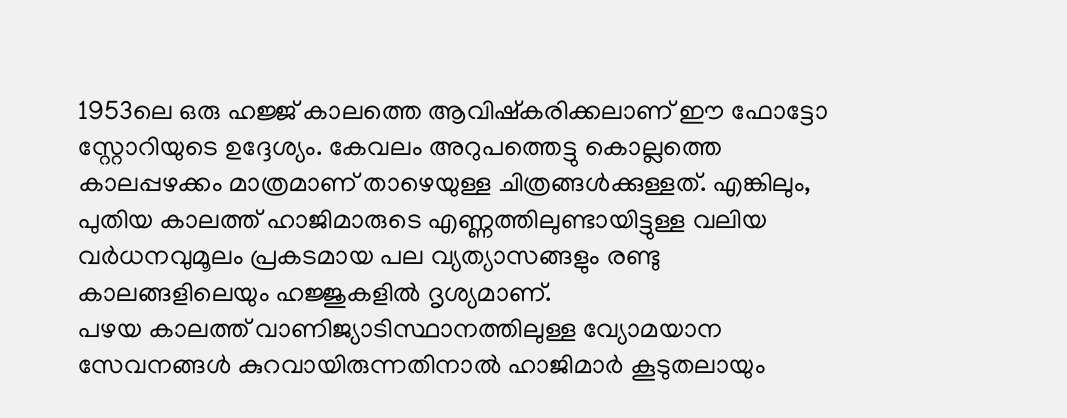1953ലെ ഒരു ഹജ്ജ് കാലത്തെ ആവിഷ്കരിക്കലാണ് ഈ ഫോട്ടോ സ്റ്റോറിയുടെ ഉദ്ദേശ്യം. കേവലം അറുപത്തെട്ടു കൊല്ലത്തെ കാലപ്പഴക്കം മാത്രമാണ് താഴെയുള്ള ചിത്രങ്ങൾക്കുള്ളത്. എങ്കിലും, പുതിയ കാലത്ത് ഹാജിമാരുടെ എണ്ണത്തിലുണ്ടായിട്ടുള്ള വലിയ വർധനവുമൂലം പ്രകടമായ പല വ്യത്യാസങ്ങളും രണ്ടു കാലങ്ങളിലെയും ഹജ്ജുകളിൽ ദൃശ്യമാണ്.
പഴയ കാലത്ത് വാണിജ്യാടിസ്ഥാനത്തിലുള്ള വ്യോമയാന സേവനങ്ങൾ കുറവായിരുന്നതിനാൽ ഹാജിമാർ കൂടുതലായും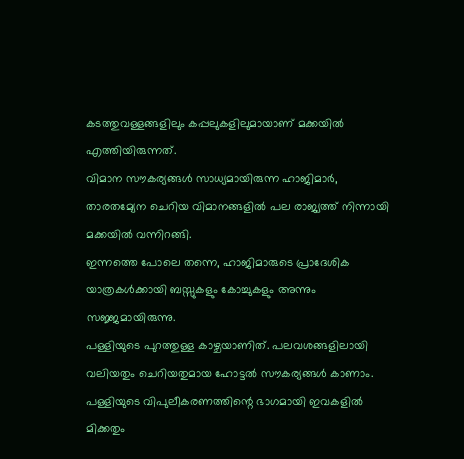കടത്തുവള്ളങ്ങളിലും കപ്പലുകളിലുമായാണ് മക്കയിൽ എത്തിയിരുന്നത്.
വിമാന സൗകര്യങ്ങൾ സാധ്യമായിരുന്ന ഹാജിമാർ, താരതമ്യേന ചെറിയ വിമാനങ്ങളിൽ പല രാജ്യത്ത് നിന്നായി മക്കയിൽ വന്നിറങ്ങി.
ഇന്നത്തെ പോലെ തന്നെ, ഹാജിമാരുടെ പ്രാദേശിക യാത്രകൾക്കായി ബസ്സുകളും കോച്ചുകളും അന്നും സജ്ജമായിരുന്നു.
പള്ളിയുടെ പുറത്തുള്ള കാഴ്ചയാണിത്. പലവശങ്ങളിലായി വലിയതും ചെറിയതുമായ ഹോട്ടൽ സൗകര്യങ്ങൾ കാണാം. പള്ളിയുടെ വിപുലീകരണത്തിന്റെ ഭാഗമായി ഇവകളിൽ മിക്കതും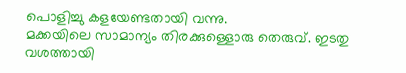പൊളിച്ചു കളയേണ്ടതായി വന്നു.
മക്കയിലെ സാമാന്യം തിരക്കുള്ളൊരു തെരുവ്. ഇടതു വശത്തായി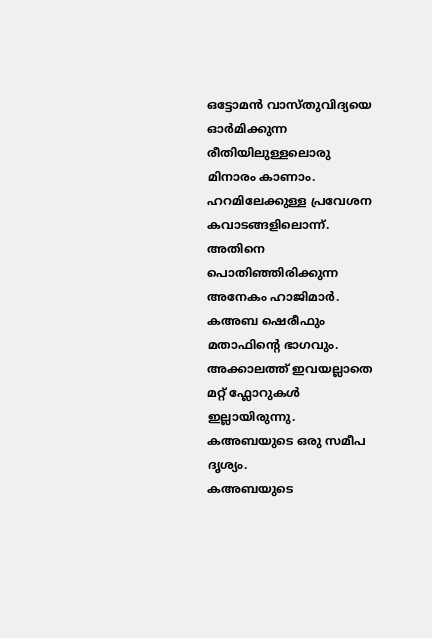ഒട്ടോമൻ വാസ്തുവിദ്യയെ ഓർമിക്കുന്ന രീതിയിലുള്ളലൊരു മിനാരം കാണാം.
ഹറമിലേക്കുള്ള പ്രവേശന കവാടങ്ങളിലൊന്ന്.
അതിനെ പൊതിഞ്ഞിരിക്കുന്ന അനേകം ഹാജിമാർ.
കഅബ ഷെരീഫും മതാഫിന്റെ ഭാഗവും. അക്കാലത്ത് ഇവയല്ലാതെ മറ്റ് ഫ്ലോറുകൾ ഇല്ലായിരുന്നു.
കഅബയുടെ ഒരു സമീപ ദൃശ്യം.
കഅബയുടെ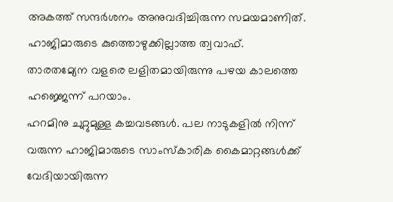അകത്ത് സന്ദർശനം അനുവദിച്ചിരുന്ന സമയമാണിത്.
ഹാജിമാരുടെ കുത്തൊഴുക്കില്ലാത്ത ത്വവാഫ്. താരതമ്യേന വളരെ ലളിതമായിരുന്നു പഴയ കാലത്തെ ഹജ്ജെന്ന് പറയാം.
ഹറമിനു ചുറ്റുമുള്ള കച്ചവടങ്ങൾ. പല നാടുകളിൽ നിന്ന് വരുന്ന ഹാജിമാരുടെ സാംസ്കാരിക കൈമാറ്റങ്ങൾക്ക് വേദിയായിരുന്ന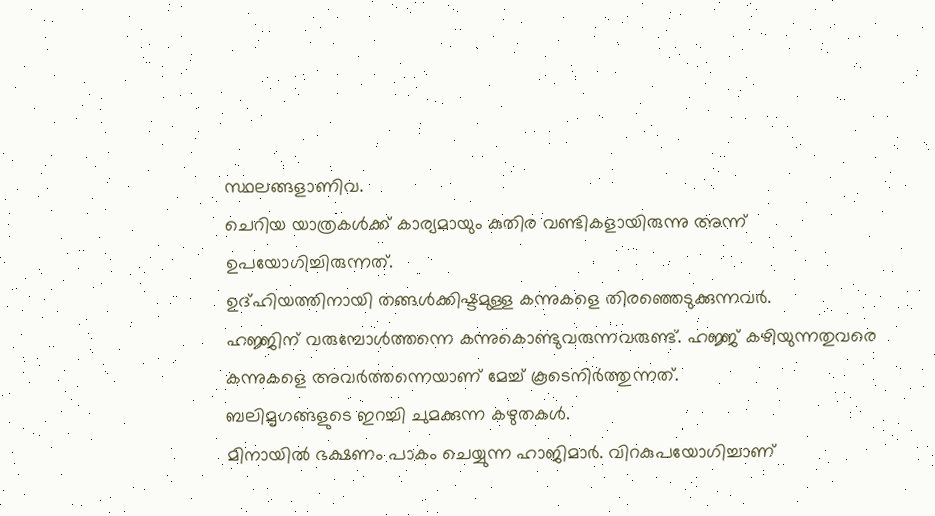സ്ഥലങ്ങളാണിവ.
ചെറിയ യാത്രകൾക്ക് കാര്യമായും കുതിര വണ്ടികളായിരുന്നു അന്ന് ഉപയോഗിച്ചിരുന്നത്.
ഉദ്ഹിയത്തിനായി തങ്ങൾക്കിഷ്ടമുള്ള കന്നുകളെ തിരഞ്ഞെടുക്കുന്നവർ.
ഹജ്ജിന് വരുമ്പോൾത്തന്നെ കന്നുകൊണ്ടുവരുന്നവരുണ്ട്. ഹജ്ജ് കഴിയുന്നതുവരെ കന്നുകളെ അവർത്തന്നെയാണ് മേച്ച് കൂടെനിർത്തുന്നത്.
ബലിമൃഗങ്ങളുടെ ഇറച്ചി ചുമക്കുന്ന കഴുതകൾ.
മിനായിൽ ഭക്ഷണം പാകം ചെയ്യുന്ന ഹാജിമാർ. വിറകുപയോഗിച്ചാണ്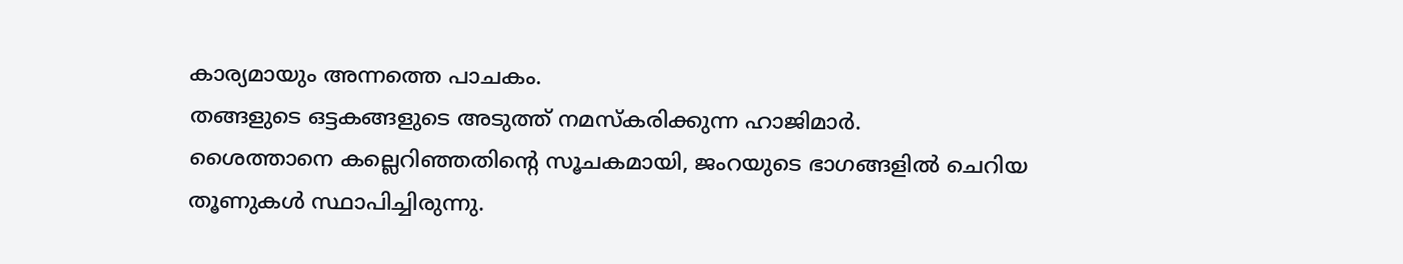കാര്യമായും അന്നത്തെ പാചകം.
തങ്ങളുടെ ഒട്ടകങ്ങളുടെ അടുത്ത് നമസ്കരിക്കുന്ന ഹാജിമാർ.
ശൈത്താനെ കല്ലെറിഞ്ഞതിന്റെ സൂചകമായി, ജംറയുടെ ഭാഗങ്ങളിൽ ചെറിയ തൂണുകൾ സ്ഥാപിച്ചിരുന്നു.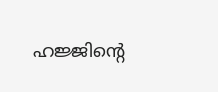ഹജ്ജിന്റെ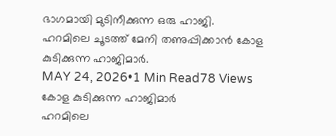ഭാഗമായി മുടിനീക്കുന്ന ഒരു ഹാജി.
ഹറമിലെ ചൂടത്ത് മേനി തണുപ്പിക്കാൻ കോള കുടിക്കുന്ന ഹാജിമാർ.
MAY 24, 2026•1 Min Read78 Views
കോള കുടിക്കുന്ന ഹാജിമാർ
ഹറമിലെ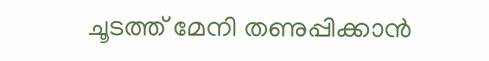ചൂടത്ത് മേനി തണുപ്പിക്കാൻ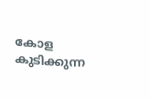കോള കുടിക്കുന്ന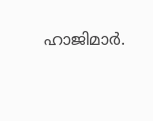ഹാജിമാർ.